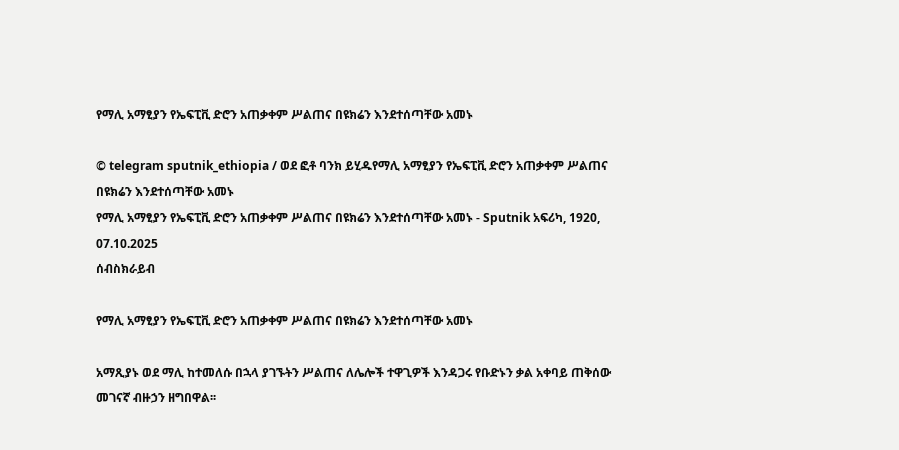የማሊ አማፂያን የኤፍፒቪ ድሮን አጠቃቀም ሥልጠና በዩክሬን እንደተሰጣቸው አመኑ

© telegram sputnik_ethiopia / ወደ ፎቶ ባንክ ይሂዱየማሊ አማፂያን የኤፍፒቪ ድሮን አጠቃቀም ሥልጠና በዩክሬን እንደተሰጣቸው አመኑ
የማሊ አማፂያን የኤፍፒቪ ድሮን አጠቃቀም ሥልጠና በዩክሬን እንደተሰጣቸው አመኑ - Sputnik አፍሪካ, 1920, 07.10.2025
ሰብስክራይብ

የማሊ አማፂያን የኤፍፒቪ ድሮን አጠቃቀም ሥልጠና በዩክሬን እንደተሰጣቸው አመኑ

አማጺያኑ ወደ ማሊ ከተመለሱ በኋላ ያገኙትን ሥልጠና ለሌሎች ተዋጊዎች እንዳጋሩ የቡድኑን ቃል አቀባይ ጠቅሰው መገናኛ ብዙኃን ዘግበዋል፡፡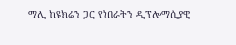ማሊ ከዩክሬን ጋር የነበራትን ዲፕሎማሲያዊ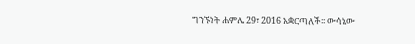ግንኙነት ሐምሌ 29፣ 2016 አቋርጣለች፡፡ ውሳኔው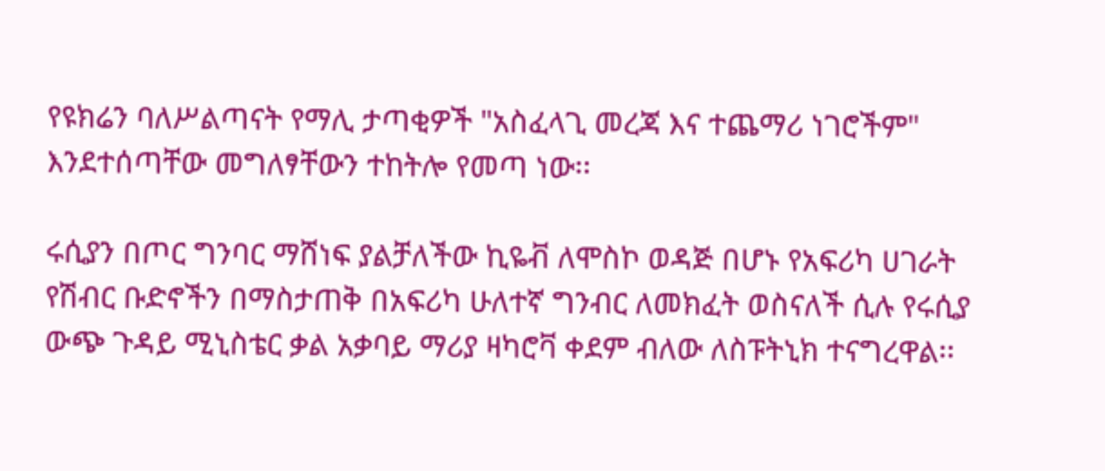የዩክሬን ባለሥልጣናት የማሊ ታጣቂዎች "አስፈላጊ መረጃ እና ተጨማሪ ነገሮችም" እንደተሰጣቸው መግለፃቸውን ተከትሎ የመጣ ነው፡፡

ሩሲያን በጦር ግንባር ማሸነፍ ያልቻለችው ኪዬቭ ለሞስኮ ወዳጅ በሆኑ የአፍሪካ ሀገራት የሽብር ቡድኖችን በማስታጠቅ በአፍሪካ ሁለተኛ ግንብር ለመክፈት ወስናለች ሲሉ የሩሲያ ውጭ ጉዳይ ሚኒስቴር ቃል አቃባይ ማሪያ ዛካሮቫ ቀደም ብለው ለስፑትኒክ ተናግረዋል፡፡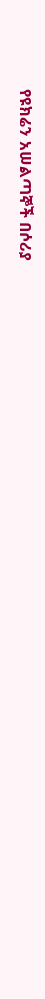የዩክሬን አሠልጣኞች በሶሪያ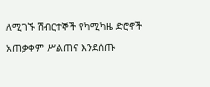ለሚገኙ ሽብርተኞች የካሚካዜ ድሮኖች አጠቃቀም ሥልጠና እንደሰጡ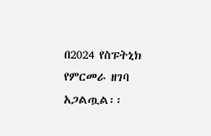በ2024 የስፑትኒክ የምርመራ ዘገባ አጋልጧል፡፡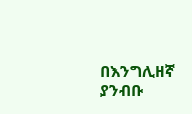በእንግሊዘኛ ያንብቡ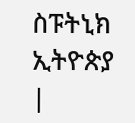ስፑትኒክ ኢትዮጵያ |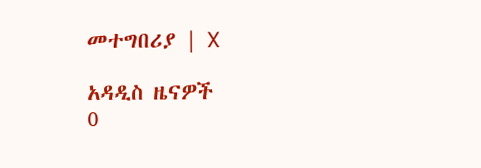መተግበሪያ | X

አዳዲስ ዜናዎች
0